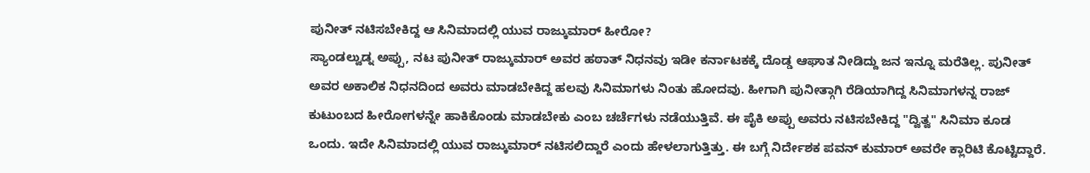ಪುನೀತ್ ನಟಿಸಬೇಕಿದ್ದ ಆ ಸಿನಿಮಾದಲ್ಲಿ ಯುವ ರಾಜ್ಕುಮಾರ್ ಹೀರೋ?
ಸ್ಯಾಂಡಲ್ವುಡ್ನ ಅಪ್ಪು, ನಟ ಪುನೀತ್ ರಾಜ್ಕುಮಾರ್ ಅವರ ಹಠಾತ್ ನಿಧನವು ಇಡೀ ಕರ್ನಾಟಕಕ್ಕೆ ದೊಡ್ಡ ಆಘಾತ ನೀಡಿದ್ದು ಜನ ಇನ್ನೂ ಮರೆತಿಲ್ಲ. ಪುನೀತ್ ಅವರ ಅಕಾಲಿಕ ನಿಧನದಿಂದ ಅವರು ಮಾಡಬೇಕಿದ್ದ ಹಲವು ಸಿನಿಮಾಗಳು ನಿಂತು ಹೋದವು. ಹೀಗಾಗಿ ಪುನೀತ್ಗಾಗಿ ರೆಡಿಯಾಗಿದ್ದ ಸಿನಿಮಾಗಳನ್ನ ರಾಜ್ ಕುಟುಂಬದ ಹೀರೋಗಳನ್ನೇ ಹಾಕಿಕೊಂಡು ಮಾಡಬೇಕು ಎಂಬ ಚರ್ಚೆಗಳು ನಡೆಯುತ್ತಿವೆ. ಈ ಪೈಕಿ ಅಪ್ಪು ಅವರು ನಟಿಸಬೇಕಿದ್ದ "ದ್ವಿತ್ವ" ಸಿನಿಮಾ ಕೂಡ ಒಂದು. ಇದೇ ಸಿನಿಮಾದಲ್ಲಿ ಯುವ ರಾಜ್ಕುಮಾರ್ ನಟಿಸಲಿದ್ದಾರೆ ಎಂದು ಹೇಳಲಾಗುತ್ತಿತ್ತು. ಈ ಬಗ್ಗೆ ನಿರ್ದೇಶಕ ಪವನ್ ಕುಮಾರ್ ಅವರೇ ಕ್ಲಾರಿಟಿ ಕೊಟ್ಟಿದ್ದಾರೆ.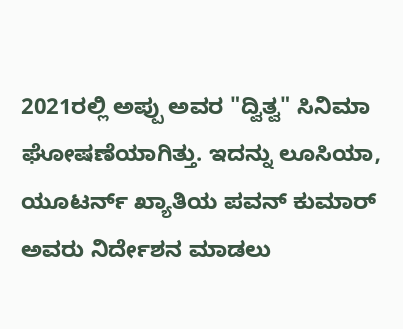2021ರಲ್ಲಿ ಅಪ್ಪು ಅವರ "ದ್ವಿತ್ವ" ಸಿನಿಮಾ ಘೋಷಣೆಯಾಗಿತ್ತು. ಇದನ್ನು ಲೂಸಿಯಾ, ಯೂಟರ್ನ್ ಖ್ಯಾತಿಯ ಪವನ್ ಕುಮಾರ್ ಅವರು ನಿರ್ದೇಶನ ಮಾಡಲು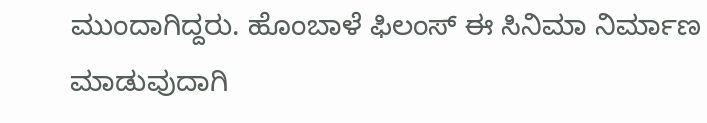ಮುಂದಾಗಿದ್ದರು. ಹೊಂಬಾಳೆ ಫಿಲಂಸ್ ಈ ಸಿನಿಮಾ ನಿರ್ಮಾಣ ಮಾಡುವುದಾಗಿ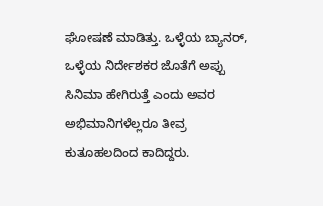ಘೋಷಣೆ ಮಾಡಿತ್ತು. ಒಳ್ಳೆಯ ಬ್ಯಾನರ್, ಒಳ್ಳೆಯ ನಿರ್ದೇಶಕರ ಜೊತೆಗೆ ಅಪ್ಪು ಸಿನಿಮಾ ಹೇಗಿರುತ್ತೆ ಎಂದು ಅವರ ಅಭಿಮಾನಿಗಳೆಲ್ಲರೂ ತೀವ್ರ ಕುತೂಹಲದಿಂದ ಕಾದಿದ್ದರು.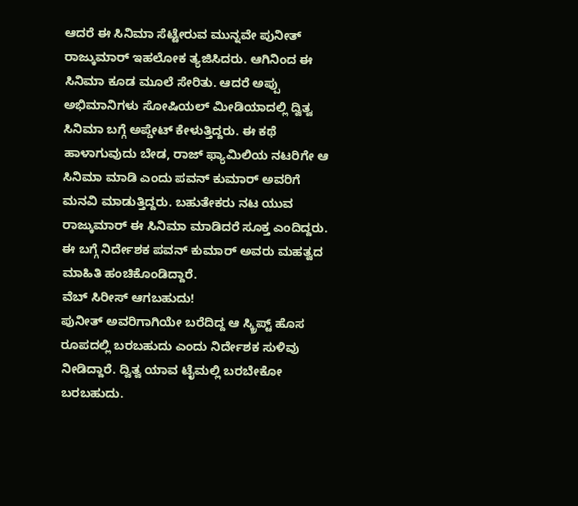ಆದರೆ ಈ ಸಿನಿಮಾ ಸೆಟ್ಟೇರುವ ಮುನ್ನವೇ ಪುನೀತ್ ರಾಜ್ಕುಮಾರ್ ಇಹಲೋಕ ತ್ಯಜಿಸಿದರು. ಆಗಿನಿಂದ ಈ ಸಿನಿಮಾ ಕೂಡ ಮೂಲೆ ಸೇರಿತು. ಆದರೆ ಅಪ್ಪು ಅಭಿಮಾನಿಗಳು ಸೋಷಿಯಲ್ ಮೀಡಿಯಾದಲ್ಲಿ ದ್ವಿತ್ವ ಸಿನಿಮಾ ಬಗ್ಗೆ ಅಪ್ಡೇಟ್ ಕೇಳುತ್ತಿದ್ದರು. ಈ ಕಥೆ ಹಾಳಾಗುವುದು ಬೇಡ, ರಾಜ್ ಫ್ಯಾಮಿಲಿಯ ನಟರಿಗೇ ಆ ಸಿನಿಮಾ ಮಾಡಿ ಎಂದು ಪವನ್ ಕುಮಾರ್ ಅವರಿಗೆ ಮನವಿ ಮಾಡುತ್ತಿದ್ದರು. ಬಹುತೇಕರು ನಟ ಯುವ ರಾಜ್ಕುಮಾರ್ ಈ ಸಿನಿಮಾ ಮಾಡಿದರೆ ಸೂಕ್ತ ಎಂದಿದ್ದರು. ಈ ಬಗ್ಗೆ ನಿರ್ದೇಶಕ ಪವನ್ ಕುಮಾರ್ ಅವರು ಮಹತ್ವದ ಮಾಹಿತಿ ಹಂಚಿಕೊಂಡಿದ್ದಾರೆ.
ವೆಬ್ ಸಿರೀಸ್ ಆಗಬಹುದು!
ಪುನೀತ್ ಅವರಿಗಾಗಿಯೇ ಬರೆದಿದ್ದ ಆ ಸ್ಕ್ರಿಪ್ಟ್ ಹೊಸ ರೂಪದಲ್ಲಿ ಬರಬಹುದು ಎಂದು ನಿರ್ದೇಶಕ ಸುಳಿವು ನೀಡಿದ್ದಾರೆ. ದ್ವಿತ್ವ ಯಾವ ಟೈಮಲ್ಲಿ ಬರಬೇಕೋ ಬರಬಹುದು.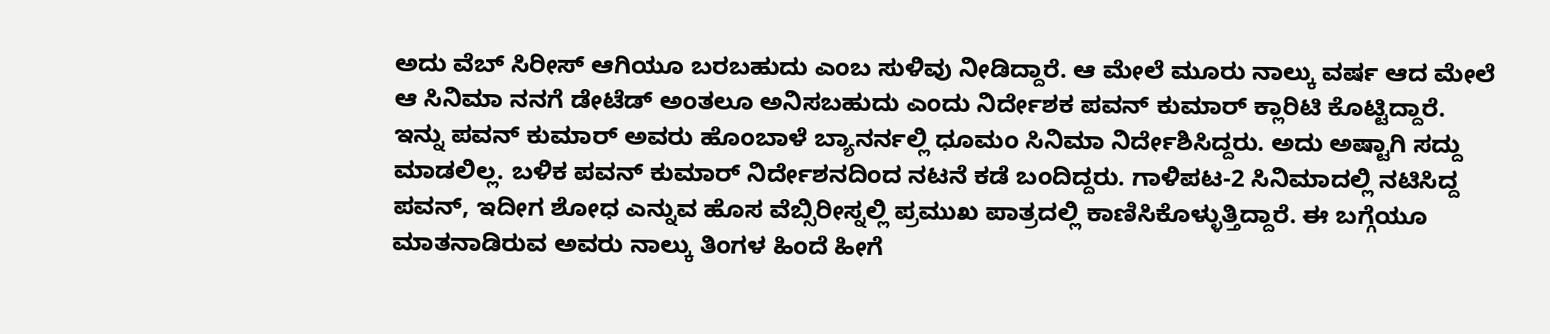ಅದು ವೆಬ್ ಸಿರೀಸ್ ಆಗಿಯೂ ಬರಬಹುದು ಎಂಬ ಸುಳಿವು ನೀಡಿದ್ದಾರೆ. ಆ ಮೇಲೆ ಮೂರು ನಾಲ್ಕು ವರ್ಷ ಆದ ಮೇಲೆ ಆ ಸಿನಿಮಾ ನನಗೆ ಡೇಟೆಡ್ ಅಂತಲೂ ಅನಿಸಬಹುದು ಎಂದು ನಿರ್ದೇಶಕ ಪವನ್ ಕುಮಾರ್ ಕ್ಲಾರಿಟಿ ಕೊಟ್ಟಿದ್ದಾರೆ.
ಇನ್ನು ಪವನ್ ಕುಮಾರ್ ಅವರು ಹೊಂಬಾಳೆ ಬ್ಯಾನರ್ನಲ್ಲಿ ಧೂಮಂ ಸಿನಿಮಾ ನಿರ್ದೇಶಿಸಿದ್ದರು. ಅದು ಅಷ್ಟಾಗಿ ಸದ್ದು ಮಾಡಲಿಲ್ಲ. ಬಳಿಕ ಪವನ್ ಕುಮಾರ್ ನಿರ್ದೇಶನದಿಂದ ನಟನೆ ಕಡೆ ಬಂದಿದ್ದರು. ಗಾಳಿಪಟ-2 ಸಿನಿಮಾದಲ್ಲಿ ನಟಿಸಿದ್ದ ಪವನ್, ಇದೀಗ ಶೋಧ ಎನ್ನುವ ಹೊಸ ವೆಬ್ಸಿರೀಸ್ನಲ್ಲಿ ಪ್ರಮುಖ ಪಾತ್ರದಲ್ಲಿ ಕಾಣಿಸಿಕೊಳ್ಳುತ್ತಿದ್ದಾರೆ. ಈ ಬಗ್ಗೆಯೂ ಮಾತನಾಡಿರುವ ಅವರು ನಾಲ್ಕು ತಿಂಗಳ ಹಿಂದೆ ಹೀಗೆ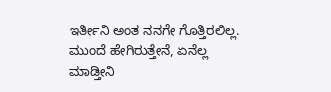ಇರ್ತೀನಿ ಅಂತ ನನಗೇ ಗೊತ್ತಿರಲಿಲ್ಲ. ಮುಂದೆ ಹೇಗಿರುತ್ತೇನೆ, ಏನೆಲ್ಲ ಮಾಡ್ತೀನಿ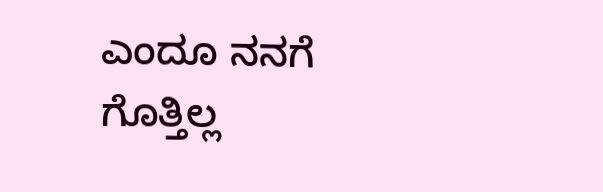ಎಂದೂ ನನಗೆ ಗೊತ್ತಿಲ್ಲ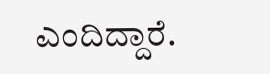ಎಂದಿದ್ದಾರೆ.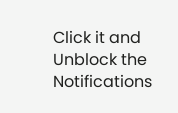Click it and Unblock the Notifications